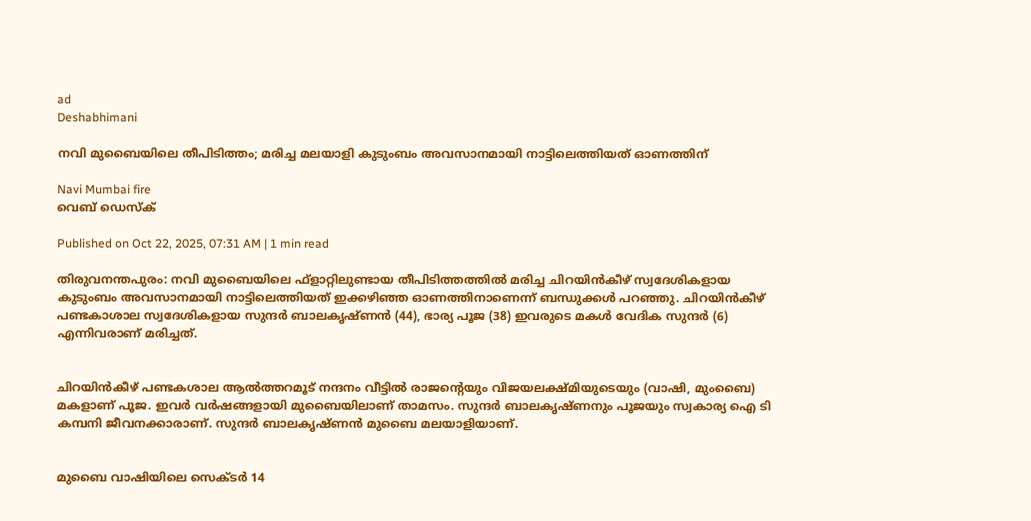ad
Deshabhimani

നവി മുബൈയിലെ തീപിടിത്തം; മരിച്ച മലയാളി കുടുംബം അവസാനമായി നാട്ടിലെത്തിയത് ഓണത്തിന്

Navi Mumbai fire
വെബ് ഡെസ്ക്

Published on Oct 22, 2025, 07:31 AM | 1 min read

തിരുവനന്തപുരം: നവി മുബൈയിലെ ഫ്ളാറ്റിലുണ്ടായ തീപിടിത്തത്തിൽ മരിച്ച ചിറയിൻകീഴ് സ്വദേശികളായ കുടുംബം അവസാനമായി നാട്ടിലെത്തിയത് ഇക്കഴിഞ്ഞ ഓണത്തിനാണെന്ന് ബന്ധുക്കൾ പറഞ്ഞു. ചിറയിൻകീഴ് പണ്ടകാശാല സ്വദേശികളായ സുന്ദർ ബാലകൃഷ്ണൻ (44), ഭാര്യ പൂജ (38) ഇവരുടെ മകൾ വേദിക സുന്ദർ (6) എന്നിവരാണ് മരിച്ചത്.


ചിറയിൻകീഴ് പണ്ടകശാല ആൽത്തറമൂട് നന്ദനം വീട്ടിൽ രാജന്റെയും വിജയലക്ഷ്മിയുടെയും (വാഷി, മുംബൈ) മകളാണ് പൂജ. ഇവർ വർഷങ്ങളായി മുബൈയിലാണ് താമസം. സുന്ദർ ബാലകൃഷ്ണനും പൂജയും സ്വകാര്യ ഐ ടി കമ്പനി ജീവനക്കാരാണ്. സുന്ദർ ബാലകൃഷ്ണൻ മുബൈ മലയാളിയാണ്.


മുബൈ വാഷിയിലെ സെക്ട‌ർ 14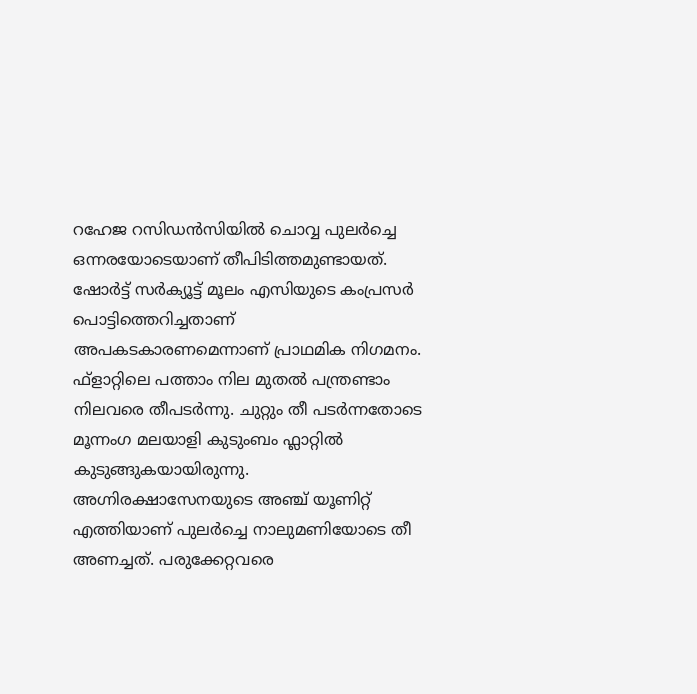റഹേജ റസിഡൻസിയിൽ ചൊവ്വ പുലർച്ചെ ഒന്നരയോടെയാണ് തീപിടിത്തമുണ്ടായത്. ഷോർട്ട് സർക്യൂട്ട് മൂലം എസിയുടെ കംപ്രസർ പൊട്ടിത്തെറിച്ചതാണ് അപകടകാരണമെന്നാണ് പ്രാഥമിക നിഗമനം. ഫ്ളാറ്റിലെ പത്താം നില മുതൽ പന്ത്രണ്ടാം നിലവരെ തീപടർന്നു. ചുറ്റും തീ പടർന്നതോടെ മൂന്നംഗ മലയാളി കുടുംബം ഫ്ലാറ്റിൽ കുടുങ്ങുകയായിരുന്നു. അഗ്നിരക്ഷാസേനയുടെ അഞ്ച് യൂണിറ്റ് എത്തിയാണ് പുലർച്ചെ നാലുമണിയോടെ തീ അണച്ചത്. പരുക്കേറ്റവരെ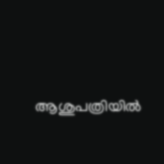ആശുപത്രിയിൽ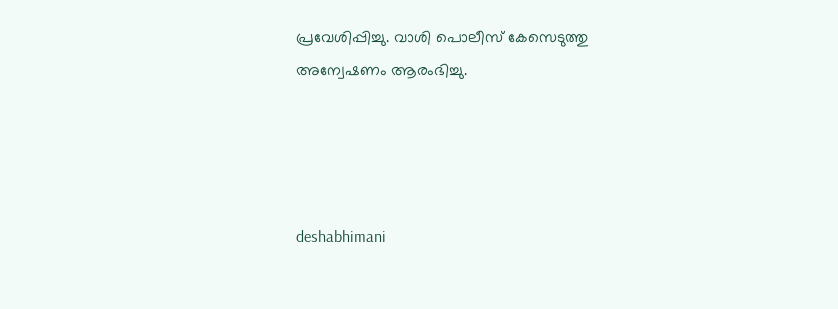പ്രവേശിപ്പിച്ചു. വാശി പൊലീസ് കേസെടുത്തു അന്വേഷണം ആരംഭിച്ചു.




deshabhimani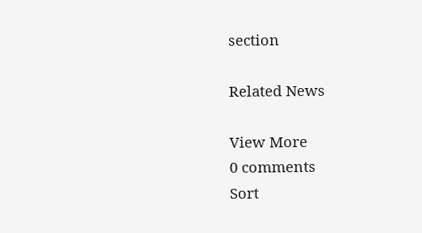section

Related News

View More
0 comments
Sort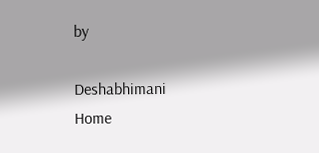by

Deshabhimani
Home